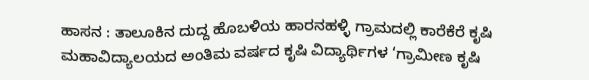ಹಾಸನ : ತಾಲೂಕಿನ ದುದ್ದ ಹೊಬಳಿಯ ಹಾರನಹಳ್ಳಿ ಗ್ರಾಮದಲ್ಲಿ ಕಾರೆಕೆರೆ ಕೃಷಿ ಮಹಾವಿದ್ಯಾಲಯದ ಅಂತಿಮ ವರ್ಷದ ಕೃಷಿ ವಿದ್ಯಾರ್ಥಿಗಳ ‘ಗ್ರಾಮೀಣ ಕೃಷಿ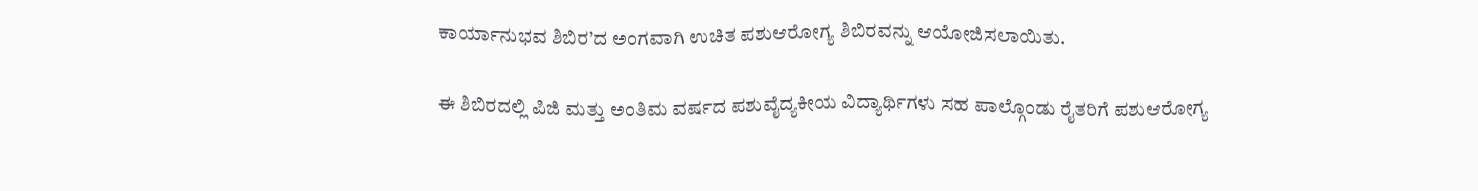ಕಾರ್ಯಾನುಭವ ಶಿಬಿರ’ದ ಅಂಗವಾಗಿ ಉಚಿತ ಪಶುಆರೋಗ್ಯ ಶಿಬಿರವನ್ನು ಆಯೋಜಿಸಲಾಯಿತು.

ಈ ಶಿಬಿರದಲ್ಲಿ ಪಿಜಿ ಮತ್ತು ಅಂತಿಮ ವರ್ಷದ ಪಶುವೈದ್ಯಕೀಯ ವಿದ್ಯಾರ್ಥಿಗಳು ಸಹ ಪಾಲ್ಗೊಂಡು ರೈತರಿಗೆ ಪಶುಆರೋಗ್ಯ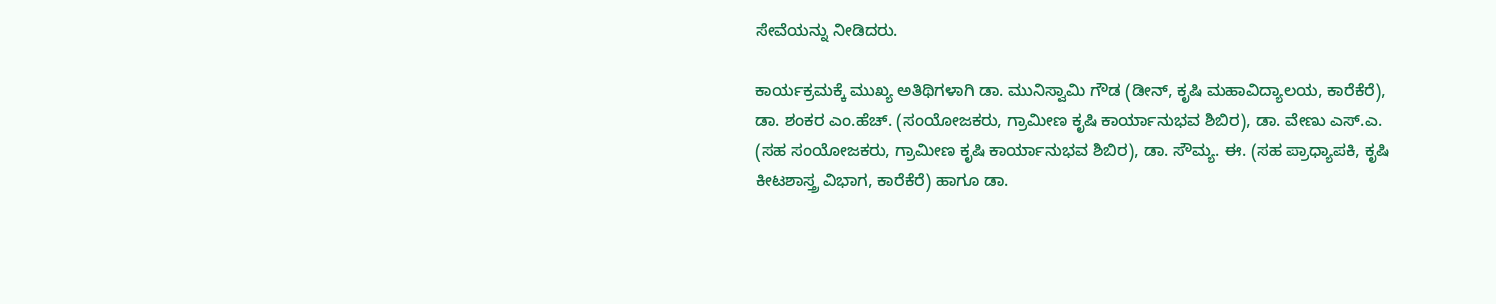ಸೇವೆಯನ್ನು ನೀಡಿದರು.

ಕಾರ್ಯಕ್ರಮಕ್ಕೆ ಮುಖ್ಯ ಅತಿಥಿಗಳಾಗಿ ಡಾ. ಮುನಿಸ್ವಾಮಿ ಗೌಡ (ಡೀನ್, ಕೃಷಿ ಮಹಾವಿದ್ಯಾಲಯ, ಕಾರೆಕೆರೆ), ಡಾ. ಶಂಕರ ಎಂ.ಹೆಚ್. (ಸಂಯೋಜಕರು, ಗ್ರಾಮೀಣ ಕೃಷಿ ಕಾರ್ಯಾನುಭವ ಶಿಬಿರ), ಡಾ. ವೇಣು ಎಸ್.ಎ. (ಸಹ ಸಂಯೋಜಕರು, ಗ್ರಾಮೀಣ ಕೃಷಿ ಕಾರ್ಯಾನುಭವ ಶಿಬಿರ), ಡಾ. ಸೌಮ್ಯ. ಈ. (ಸಹ ಪ್ರಾಧ್ಯಾಪಕಿ, ಕೃಷಿ ಕೀಟಶಾಸ್ತ್ರ ವಿಭಾಗ, ಕಾರೆಕೆರೆ) ಹಾಗೂ ಡಾ.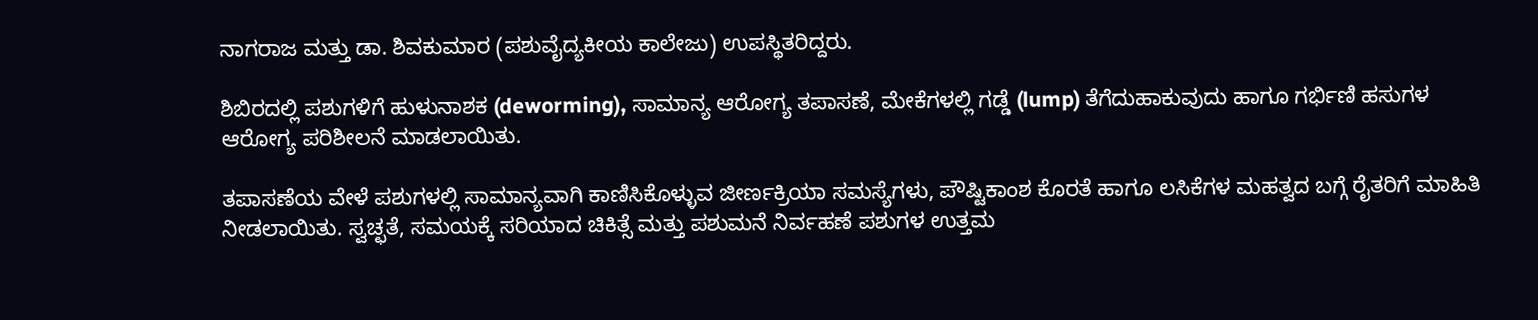ನಾಗರಾಜ ಮತ್ತು ಡಾ. ಶಿವಕುಮಾರ (ಪಶುವೈದ್ಯಕೀಯ ಕಾಲೇಜು) ಉಪಸ್ಥಿತರಿದ್ದರು.

ಶಿಬಿರದಲ್ಲಿ ಪಶುಗಳಿಗೆ ಹುಳುನಾಶಕ (deworming), ಸಾಮಾನ್ಯ ಆರೋಗ್ಯ ತಪಾಸಣೆ, ಮೇಕೆಗಳಲ್ಲಿ ಗಡ್ಡೆ (lump) ತೆಗೆದುಹಾಕುವುದು ಹಾಗೂ ಗರ್ಭಿಣಿ ಹಸುಗಳ ಆರೋಗ್ಯ ಪರಿಶೀಲನೆ ಮಾಡಲಾಯಿತು.

ತಪಾಸಣೆಯ ವೇಳೆ ಪಶುಗಳಲ್ಲಿ ಸಾಮಾನ್ಯವಾಗಿ ಕಾಣಿಸಿಕೊಳ್ಳುವ ಜೀರ್ಣಕ್ರಿಯಾ ಸಮಸ್ಯೆಗಳು, ಪೌಷ್ಟಿಕಾಂಶ ಕೊರತೆ ಹಾಗೂ ಲಸಿಕೆಗಳ ಮಹತ್ವದ ಬಗ್ಗೆ ರೈತರಿಗೆ ಮಾಹಿತಿ ನೀಡಲಾಯಿತು. ಸ್ವಚ್ಛತೆ, ಸಮಯಕ್ಕೆ ಸರಿಯಾದ ಚಿಕಿತ್ಸೆ ಮತ್ತು ಪಶುಮನೆ ನಿರ್ವಹಣೆ ಪಶುಗಳ ಉತ್ತಮ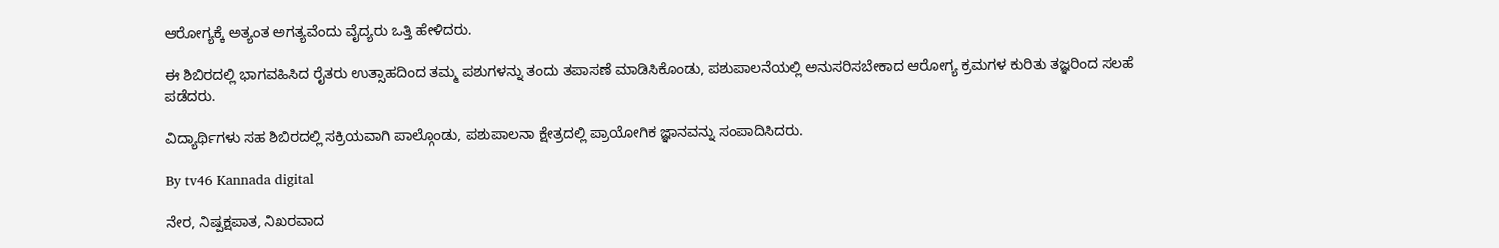ಆರೋಗ್ಯಕ್ಕೆ ಅತ್ಯಂತ ಅಗತ್ಯವೆಂದು ವೈದ್ಯರು ಒತ್ತಿ ಹೇಳಿದರು.

ಈ ಶಿಬಿರದಲ್ಲಿ ಭಾಗವಹಿಸಿದ ರೈತರು ಉತ್ಸಾಹದಿಂದ ತಮ್ಮ ಪಶುಗಳನ್ನು ತಂದು ತಪಾಸಣೆ ಮಾಡಿಸಿಕೊಂಡು, ಪಶುಪಾಲನೆಯಲ್ಲಿ ಅನುಸರಿಸಬೇಕಾದ ಆರೋಗ್ಯ ಕ್ರಮಗಳ ಕುರಿತು ತಜ್ಞರಿಂದ ಸಲಹೆ ಪಡೆದರು.

ವಿದ್ಯಾರ್ಥಿಗಳು ಸಹ ಶಿಬಿರದಲ್ಲಿ ಸಕ್ರಿಯವಾಗಿ ಪಾಲ್ಗೊಂಡು, ಪಶುಪಾಲನಾ ಕ್ಷೇತ್ರದಲ್ಲಿ ಪ್ರಾಯೋಗಿಕ ಜ್ಞಾನವನ್ನು ಸಂಪಾದಿಸಿದರು.

By tv46 Kannada digital

ನೇರ, ನಿಷ್ಪಕ್ಷಪಾತ, ನಿಖರವಾದ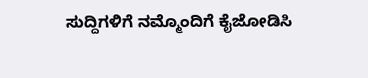ಸುದ್ದಿಗಳಿಗೆ ನಮ್ಮೊಂದಿಗೆ ಕೈಜೋಡಿಸಿ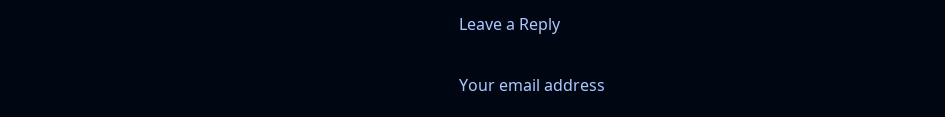Leave a Reply

Your email address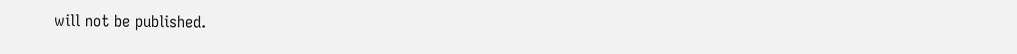will not be published.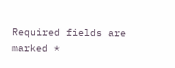Required fields are marked *